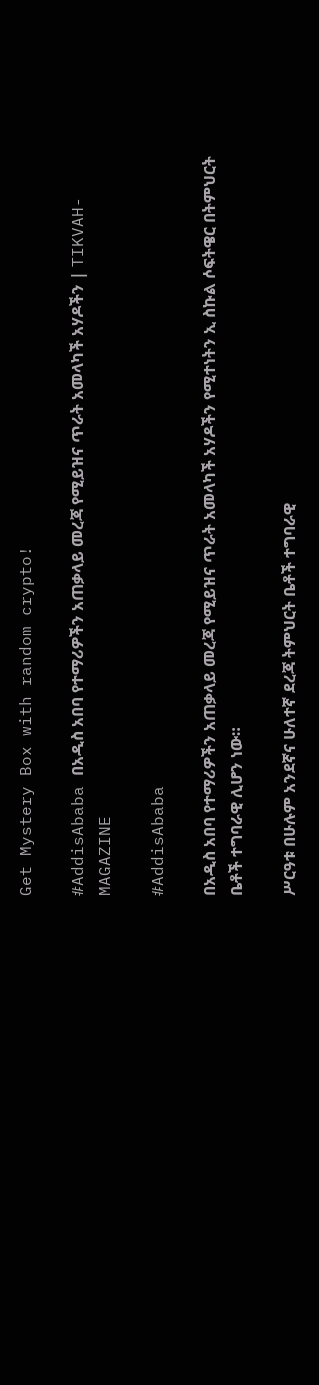Get Mystery Box with random crypto!

#AddisAbaba በአዲስ አበባ የተማሪዎችን አጠቃላይ መረጃ የሚይዝና ጥራት አመላካች አሃዶችን | TIKVAH-MAGAZINE

#AddisAbaba

በአዲስ አበባ የተማሪዎችን አጠቃላይ መረጃ የሚይዝና ጥራት አመላካች አሃዶችን የሚተነትን ኢ ስኩል ሶፍትዌር በትምህርት ቤቶች ተግባራዊ ሊሆን ነው።

ሥርዓቱ በሁሉም አንደኛና ሁለተኛ ደረጃ ትምህርት ቤቶች ተግባራዊ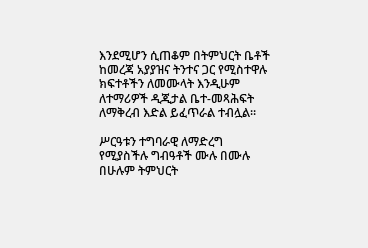እንደሚሆን ሲጠቆም በትምህርት ቤቶች ከመረጃ አያያዝና ትንተና ጋር የሚስተዋሉ ክፍተቶችን ለመሙላት እንዲሁም ለተማሪዎች ዲጂታል ቤተ-መጻሕፍት ለማቅረብ እድል ይፈጥራል ተብሏል።

ሥርዓቱን ተግባራዊ ለማድረግ የሚያስችሉ ግብዓቶች ሙሉ በሙሉ በሁሉም ትምህርት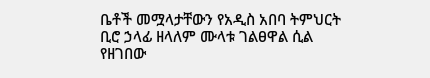ቤቶች መሟላታቸውን የአዲስ አበባ ትምህርት ቢሮ ኃላፊ ዘላለም ሙላቱ ገልፀዋል ሲል የዘገበው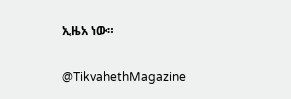ኢዜአ ነው።

@TikvahethMagazine